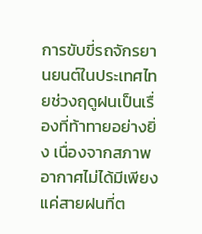การขับขี่รถจักรยานยนต์ในประเทศไทยช่วงฤดูฝนเป็นเรื่องที่ท้าทายอย่างยิ่ง เนื่องจากสภาพอากาศไม่ได้มีเพียงแค่สายฝนที่ต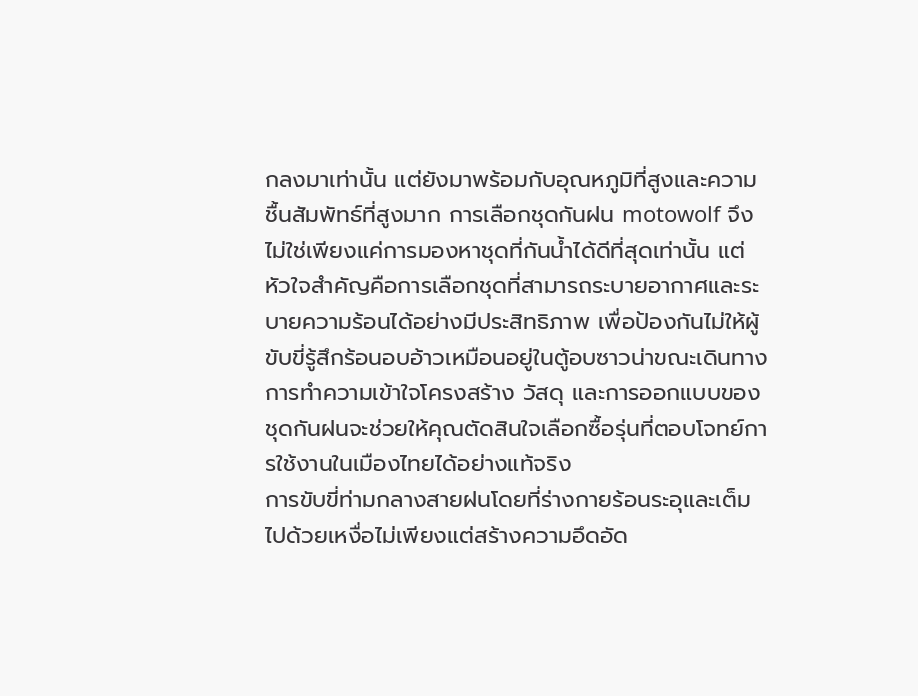กลงมาเท่านั้น แต่ยังมาพร้อมกับอุณหภูมิที่สูงและความชื้นสัมพัทธ์ที่สูงมาก การเลือกชุดกันฝน motowolf จึงไม่ใช่เพียงแค่การมองหาชุดที่กันน้ำได้ดีที่สุดเท่านั้น แต่หัวใจสำคัญคือการเลือกชุดที่สามารถระบายอากาศและระบายความร้อนได้อย่างมีประสิทธิภาพ เพื่อป้องกันไม่ให้ผู้ขับขี่รู้สึกร้อนอบอ้าวเหมือนอยู่ในตู้อบซาวน่าขณะเดินทาง การทำความเข้าใจโครงสร้าง วัสดุ และการออกแบบของชุดกันฝนจะช่วยให้คุณตัดสินใจเลือกซื้อรุ่นที่ตอบโจทย์การใช้งานในเมืองไทยได้อย่างแท้จริง
การขับขี่ท่ามกลางสายฝนโดยที่ร่างกายร้อนระอุและเต็มไปด้วยเหงื่อไม่เพียงแต่สร้างความอึดอัด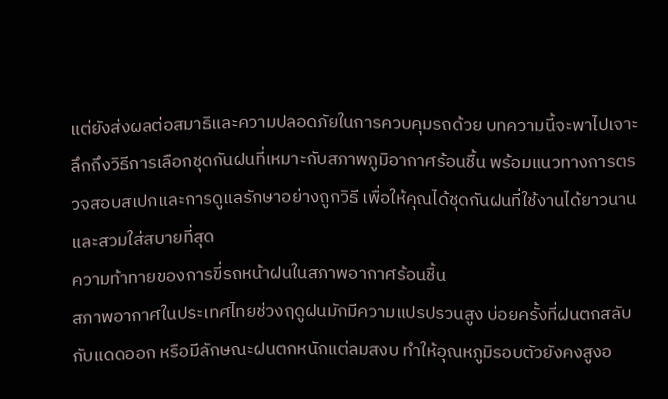แต่ยังส่งผลต่อสมาธิและความปลอดภัยในการควบคุมรถด้วย บทความนี้จะพาไปเจาะลึกถึงวิธีการเลือกชุดกันฝนที่เหมาะกับสภาพภูมิอากาศร้อนชื้น พร้อมแนวทางการตรวจสอบสเปกและการดูแลรักษาอย่างถูกวิธี เพื่อให้คุณได้ชุดกันฝนที่ใช้งานได้ยาวนานและสวมใส่สบายที่สุด
ความท้าทายของการขี่รถหน้าฝนในสภาพอากาศร้อนชื้น
สภาพอากาศในประเทศไทยช่วงฤดูฝนมักมีความแปรปรวนสูง บ่อยครั้งที่ฝนตกสลับกับแดดออก หรือมีลักษณะฝนตกหนักแต่ลมสงบ ทำให้อุณหภูมิรอบตัวยังคงสูงอ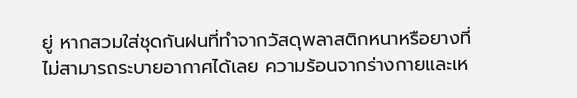ยู่ หากสวมใส่ชุดกันฝนที่ทำจากวัสดุพลาสติกหนาหรือยางที่ไม่สามารถระบายอากาศได้เลย ความร้อนจากร่างกายและเห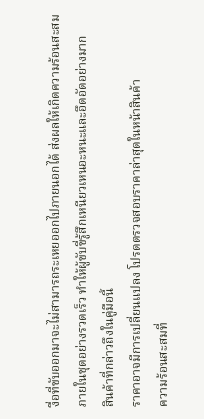งื่อที่ขับออกมาจะไม่สามารถระเหยออกไปภายนอกได้ ส่งผลให้เกิดความร้อนสะสมภายในชุดอย่างรวดเร็ว ทำให้ผู้ขับขี่รู้สึกเหนียวเหนอะหนะและอึดอัดอย่างมาก
สินค้าที่กล่าวถึงในคู่มือนี้
ราคาอาจมีการเปลี่ยนแปลง โปรดตรวจสอบราคาล่าสุดในหน้าสินค้า
ความร้อนสะสมที่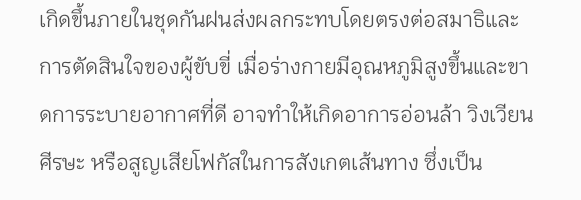เกิดขึ้นภายในชุดกันฝนส่งผลกระทบโดยตรงต่อสมาธิและการตัดสินใจของผู้ขับขี่ เมื่อร่างกายมีอุณหภูมิสูงขึ้นและขาดการระบายอากาศที่ดี อาจทำให้เกิดอาการอ่อนล้า วิงเวียนศีรษะ หรือสูญเสียโฟกัสในการสังเกตเส้นทาง ซึ่งเป็น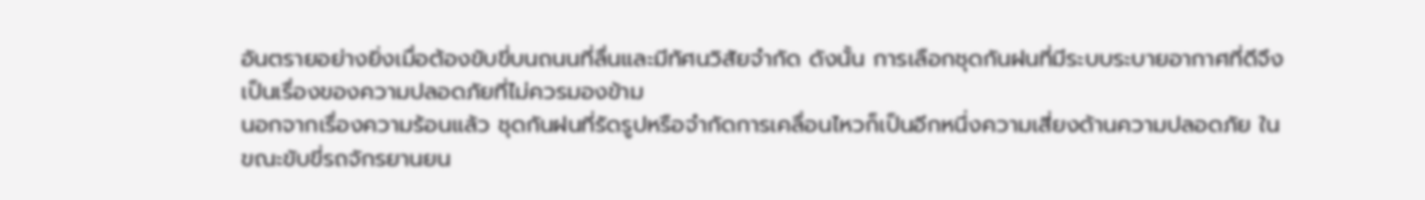อันตรายอย่างยิ่งเมื่อต้องขับขี่บนถนนที่ลื่นและมีทัศนวิสัยจำกัด ดังนั้น การเลือกชุดกันฝนที่มีระบบระบายอากาศที่ดีจึงเป็นเรื่องของความปลอดภัยที่ไม่ควรมองข้าม
นอกจากเรื่องความร้อนแล้ว ชุดกันฝนที่รัดรูปหรือจำกัดการเคลื่อนไหวก็เป็นอีกหนึ่งความเสี่ยงด้านความปลอดภัย ในขณะขับขี่รถจักรยานยน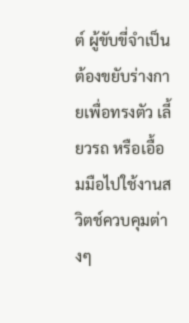ต์ ผู้ขับขี่จำเป็นต้องขยับร่างกายเพื่อทรงตัว เลี้ยวรถ หรือเอื้อมมือไปใช้งานสวิตช์ควบคุมต่างๆ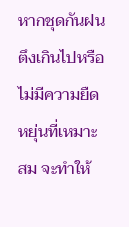หากชุดกันฝนตึงเกินไปหรือไม่มีความยืดหยุ่นที่เหมาะสม จะทำให้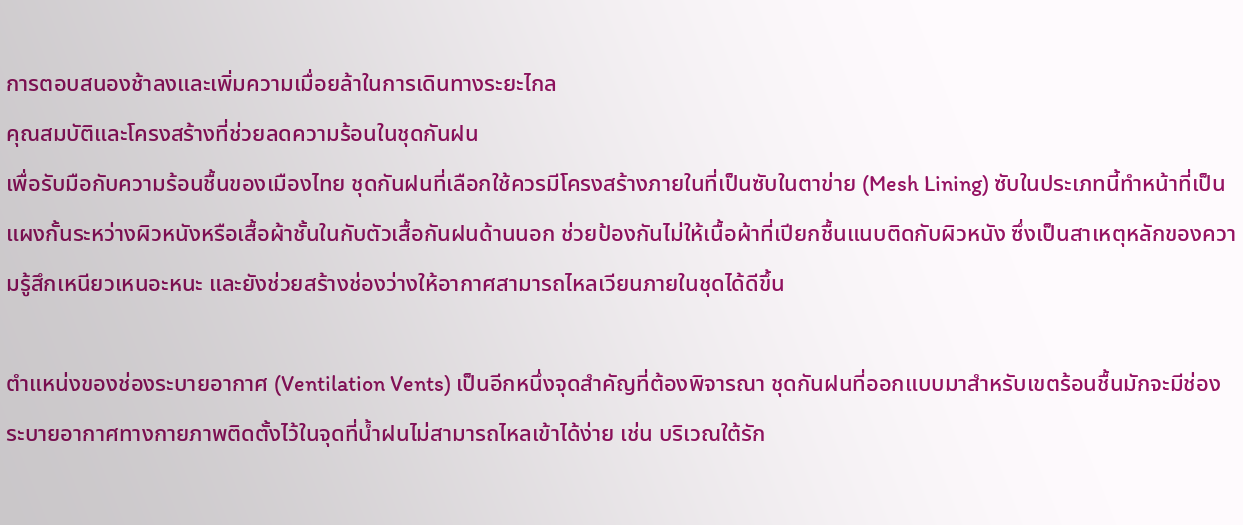การตอบสนองช้าลงและเพิ่มความเมื่อยล้าในการเดินทางระยะไกล
คุณสมบัติและโครงสร้างที่ช่วยลดความร้อนในชุดกันฝน
เพื่อรับมือกับความร้อนชื้นของเมืองไทย ชุดกันฝนที่เลือกใช้ควรมีโครงสร้างภายในที่เป็นซับในตาข่าย (Mesh Lining) ซับในประเภทนี้ทำหน้าที่เป็นแผงกั้นระหว่างผิวหนังหรือเสื้อผ้าชั้นในกับตัวเสื้อกันฝนด้านนอก ช่วยป้องกันไม่ให้เนื้อผ้าที่เปียกชื้นแนบติดกับผิวหนัง ซึ่งเป็นสาเหตุหลักของความรู้สึกเหนียวเหนอะหนะ และยังช่วยสร้างช่องว่างให้อากาศสามารถไหลเวียนภายในชุดได้ดีขึ้น

ตำแหน่งของช่องระบายอากาศ (Ventilation Vents) เป็นอีกหนึ่งจุดสำคัญที่ต้องพิจารณา ชุดกันฝนที่ออกแบบมาสำหรับเขตร้อนชื้นมักจะมีช่องระบายอากาศทางกายภาพติดตั้งไว้ในจุดที่น้ำฝนไม่สามารถไหลเข้าได้ง่าย เช่น บริเวณใต้รัก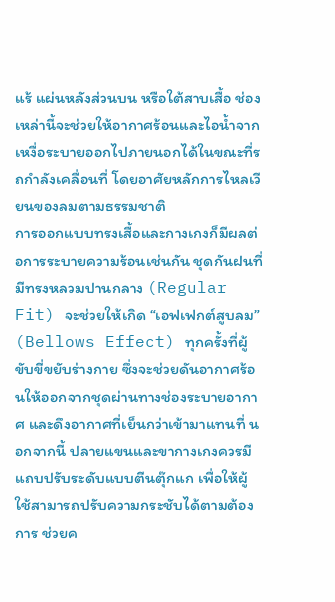แร้ แผ่นหลังส่วนบน หรือใต้สาบเสื้อ ช่องเหล่านี้จะช่วยให้อากาศร้อนและไอน้ำจากเหงื่อระบายออกไปภายนอกได้ในขณะที่รถกำลังเคลื่อนที่ โดยอาศัยหลักการไหลเวียนของลมตามธรรมชาติ
การออกแบบทรงเสื้อและกางเกงก็มีผลต่อการระบายความร้อนเช่นกัน ชุดกันฝนที่มีทรงหลวมปานกลาง (Regular Fit) จะช่วยให้เกิด “เอฟเฟกต์สูบลม” (Bellows Effect) ทุกครั้งที่ผู้ขับขี่ขยับร่างกาย ซึ่งจะช่วยดันอากาศร้อนให้ออกจากชุดผ่านทางช่องระบายอากาศ และดึงอากาศที่เย็นกว่าเข้ามาแทนที่ นอกจากนี้ ปลายแขนและขากางเกงควรมีแถบปรับระดับแบบตีนตุ๊กแก เพื่อให้ผู้ใช้สามารถปรับความกระชับได้ตามต้องการ ช่วยค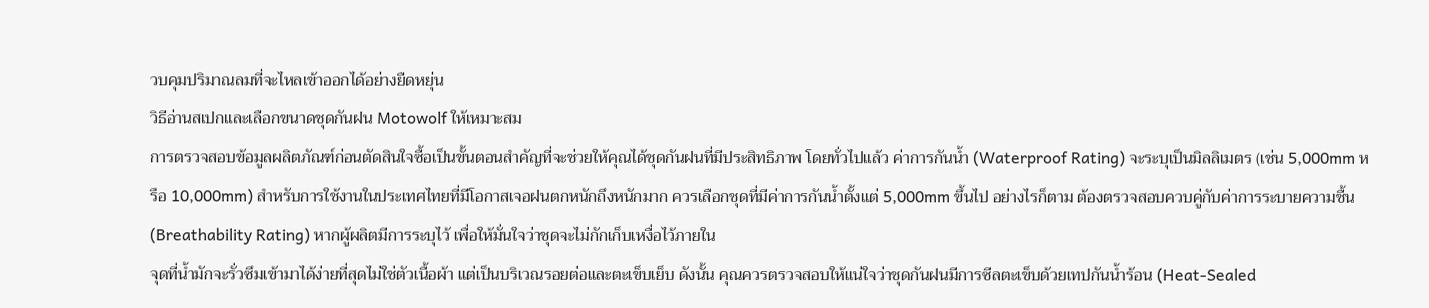วบคุมปริมาณลมที่จะไหลเข้าออกได้อย่างยืดหยุ่น
วิธีอ่านสเปกและเลือกขนาดชุดกันฝน Motowolf ให้เหมาะสม
การตรวจสอบข้อมูลผลิตภัณฑ์ก่อนตัดสินใจซื้อเป็นขั้นตอนสำคัญที่จะช่วยให้คุณได้ชุดกันฝนที่มีประสิทธิภาพ โดยทั่วไปแล้ว ค่าการกันน้ำ (Waterproof Rating) จะระบุเป็นมิลลิเมตร (เช่น 5,000mm หรือ 10,000mm) สำหรับการใช้งานในประเทศไทยที่มีโอกาสเจอฝนตกหนักถึงหนักมาก ควรเลือกชุดที่มีค่าการกันน้ำตั้งแต่ 5,000mm ขึ้นไป อย่างไรก็ตาม ต้องตรวจสอบควบคู่กับค่าการระบายความชื้น (Breathability Rating) หากผู้ผลิตมีการระบุไว้ เพื่อให้มั่นใจว่าชุดจะไม่กักเก็บเหงื่อไว้ภายใน
จุดที่น้ำมักจะรั่วซึมเข้ามาได้ง่ายที่สุดไม่ใช่ตัวเนื้อผ้า แต่เป็นบริเวณรอยต่อและตะเข็บเย็บ ดังนั้น คุณควรตรวจสอบให้แน่ใจว่าชุดกันฝนมีการซีลตะเข็บด้วยเทปกันน้ำร้อน (Heat-Sealed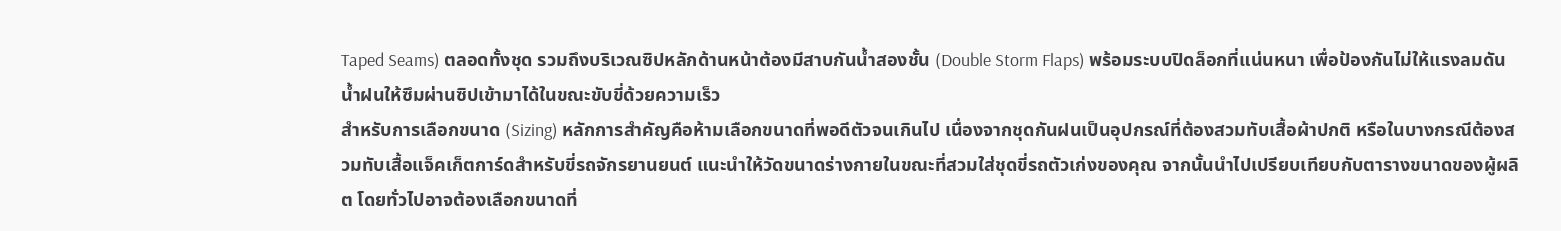Taped Seams) ตลอดทั้งชุด รวมถึงบริเวณซิปหลักด้านหน้าต้องมีสาบกันน้ำสองชั้น (Double Storm Flaps) พร้อมระบบปิดล็อกที่แน่นหนา เพื่อป้องกันไม่ให้แรงลมดันน้ำฝนให้ซึมผ่านซิปเข้ามาได้ในขณะขับขี่ด้วยความเร็ว
สำหรับการเลือกขนาด (Sizing) หลักการสำคัญคือห้ามเลือกขนาดที่พอดีตัวจนเกินไป เนื่องจากชุดกันฝนเป็นอุปกรณ์ที่ต้องสวมทับเสื้อผ้าปกติ หรือในบางกรณีต้องสวมทับเสื้อแจ็คเก็ตการ์ดสำหรับขี่รถจักรยานยนต์ แนะนำให้วัดขนาดร่างกายในขณะที่สวมใส่ชุดขี่รถตัวเก่งของคุณ จากนั้นนำไปเปรียบเทียบกับตารางขนาดของผู้ผลิต โดยทั่วไปอาจต้องเลือกขนาดที่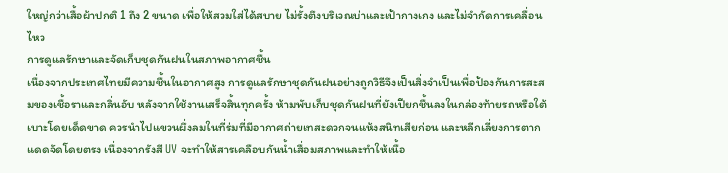ใหญ่กว่าเสื้อผ้าปกติ 1 ถึง 2 ขนาด เพื่อให้สวมใส่ได้สบาย ไม่รั้งตึงบริเวณบ่าและเป้ากางเกง และไม่จำกัดการเคลื่อนไหว
การดูแลรักษาและจัดเก็บชุดกันฝนในสภาพอากาศชื้น
เนื่องจากประเทศไทยมีความชื้นในอากาศสูง การดูแลรักษาชุดกันฝนอย่างถูกวิธีจึงเป็นสิ่งจำเป็นเพื่อป้องกันการสะสมของเชื้อราและกลิ่นอับ หลังจากใช้งานเสร็จสิ้นทุกครั้ง ห้ามพับเก็บชุดกันฝนที่ยังเปียกชื้นลงในกล่องท้ายรถหรือใต้เบาะโดยเด็ดขาด ควรนำไปแขวนผึ่งลมในที่ร่มที่มีอากาศถ่ายเทสะดวกจนแห้งสนิทเสียก่อน และหลีกเลี่ยงการตากแดดจัดโดยตรง เนื่องจากรังสี UV จะทำให้สารเคลือบกันน้ำเสื่อมสภาพและทำให้เนื้อ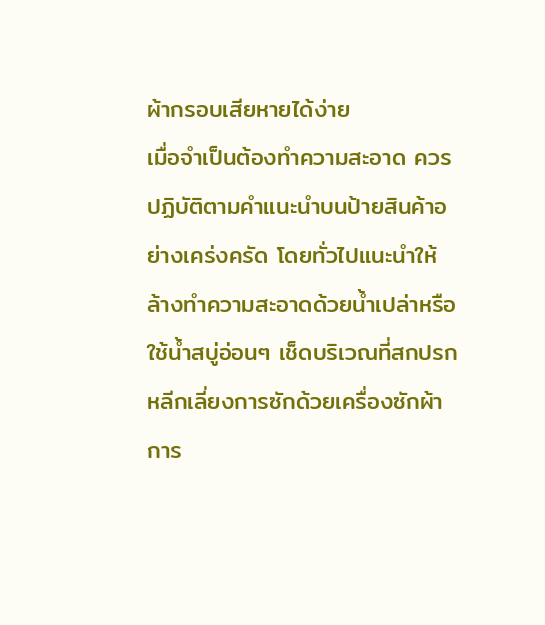ผ้ากรอบเสียหายได้ง่าย
เมื่อจำเป็นต้องทำความสะอาด ควรปฏิบัติตามคำแนะนำบนป้ายสินค้าอย่างเคร่งครัด โดยทั่วไปแนะนำให้ล้างทำความสะอาดด้วยน้ำเปล่าหรือใช้น้ำสบู่อ่อนๆ เช็ดบริเวณที่สกปรก หลีกเลี่ยงการซักด้วยเครื่องซักผ้า การ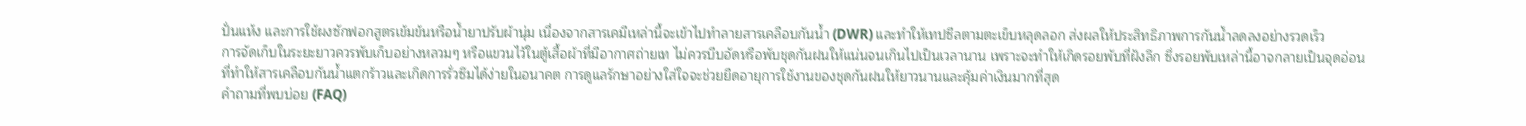ปั่นแห้ง และการใช้ผงซักฟอกสูตรเข้มข้นหรือน้ำยาปรับผ้านุ่ม เนื่องจากสารเคมีเหล่านี้จะเข้าไปทำลายสารเคลือบกันน้ำ (DWR) และทำให้เทปซีลตามตะเข็บหลุดลอก ส่งผลให้ประสิทธิภาพการกันน้ำลดลงอย่างรวดเร็ว
การจัดเก็บในระยะยาวควรพับเก็บอย่างหลวมๆ หรือแขวนไว้ในตู้เสื้อผ้าที่มีอากาศถ่ายเท ไม่ควรบีบอัดหรือพับชุดกันฝนให้แน่นจนเกินไปเป็นเวลานาน เพราะจะทำให้เกิดรอยพับที่ฝังลึก ซึ่งรอยพับเหล่านี้อาจกลายเป็นจุดอ่อนที่ทำให้สารเคลือบกันน้ำแตกร้าวและเกิดการรั่วซึมได้ง่ายในอนาคต การดูแลรักษาอย่างใส่ใจจะช่วยยืดอายุการใช้งานของชุดกันฝนให้ยาวนานและคุ้มค่าเงินมากที่สุด
คำถามที่พบบ่อย (FAQ)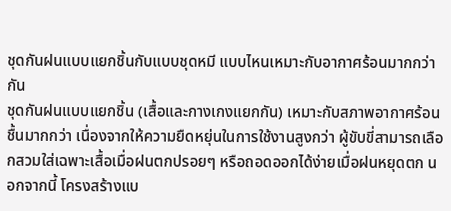ชุดกันฝนแบบแยกชิ้นกับแบบชุดหมี แบบไหนเหมาะกับอากาศร้อนมากกว่ากัน
ชุดกันฝนแบบแยกชิ้น (เสื้อและกางเกงแยกกัน) เหมาะกับสภาพอากาศร้อนชื้นมากกว่า เนื่องจากให้ความยืดหยุ่นในการใช้งานสูงกว่า ผู้ขับขี่สามารถเลือกสวมใส่เฉพาะเสื้อเมื่อฝนตกปรอยๆ หรือถอดออกได้ง่ายเมื่อฝนหยุดตก นอกจากนี้ โครงสร้างแบ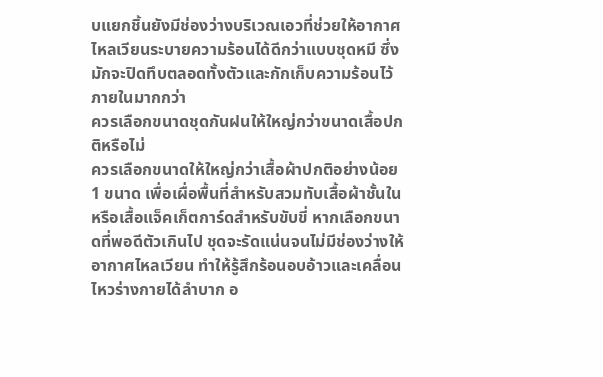บแยกชิ้นยังมีช่องว่างบริเวณเอวที่ช่วยให้อากาศไหลเวียนระบายความร้อนได้ดีกว่าแบบชุดหมี ซึ่งมักจะปิดทึบตลอดทั้งตัวและกักเก็บความร้อนไว้ภายในมากกว่า
ควรเลือกขนาดชุดกันฝนให้ใหญ่กว่าขนาดเสื้อปกติหรือไม่
ควรเลือกขนาดให้ใหญ่กว่าเสื้อผ้าปกติอย่างน้อย 1 ขนาด เพื่อเผื่อพื้นที่สำหรับสวมทับเสื้อผ้าชั้นในหรือเสื้อแจ็คเก็ตการ์ดสำหรับขับขี่ หากเลือกขนาดที่พอดีตัวเกินไป ชุดจะรัดแน่นจนไม่มีช่องว่างให้อากาศไหลเวียน ทำให้รู้สึกร้อนอบอ้าวและเคลื่อนไหวร่างกายได้ลำบาก อ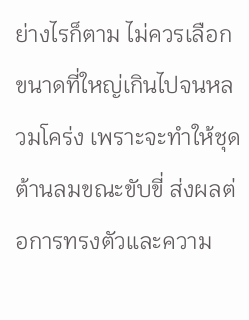ย่างไรก็ตาม ไม่ควรเลือกขนาดที่ใหญ่เกินไปจนหลวมโคร่ง เพราะจะทำให้ชุดต้านลมขณะขับขี่ ส่งผลต่อการทรงตัวและความ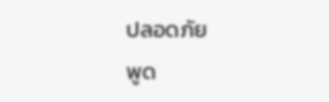ปลอดภัย
พูด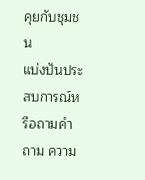คุยกับชุมชน
แบ่งปันประสบการณ์หรือถามคำถาม ความ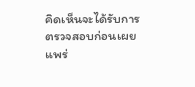คิดเห็นจะได้รับการตรวจสอบก่อนเผยแพร่